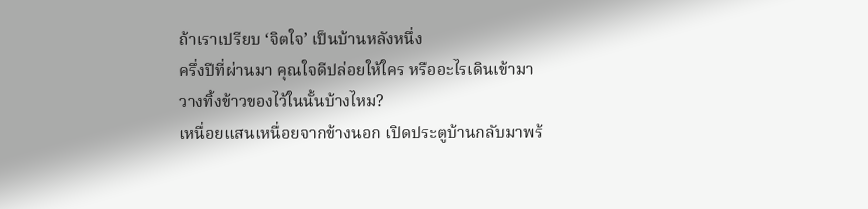ถ้าเราเปรียบ ‘จิตใจ’ เป็นบ้านหลังหนึ่ง
ครึ่งปีที่ผ่านมา คุณใจดีปล่อยให้ใคร หรืออะไรเดินเข้ามาวางทิ้งข้าวของไว้ในนั้นบ้างไหม?
เหนื่อยแสนเหนื่อยจากข้างนอก เปิดประตูบ้านกลับมาพร้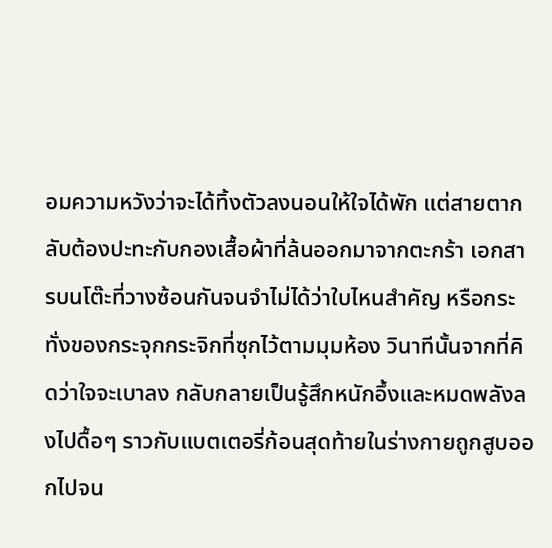อมความหวังว่าจะได้ทิ้งตัวลงนอนให้ใจได้พัก แต่สายตากลับต้องปะทะกับกองเสื้อผ้าที่ล้นออกมาจากตะกร้า เอกสารบนโต๊ะที่วางซ้อนกันจนจำไม่ได้ว่าใบไหนสำคัญ หรือกระทั่งของกระจุกกระจิกที่ซุกไว้ตามมุมห้อง วินาทีนั้นจากที่คิดว่าใจจะเบาลง กลับกลายเป็นรู้สึกหนักอึ้งและหมดพลังลงไปดื้อๆ ราวกับแบตเตอรี่ก้อนสุดท้ายในร่างกายถูกสูบออกไปจน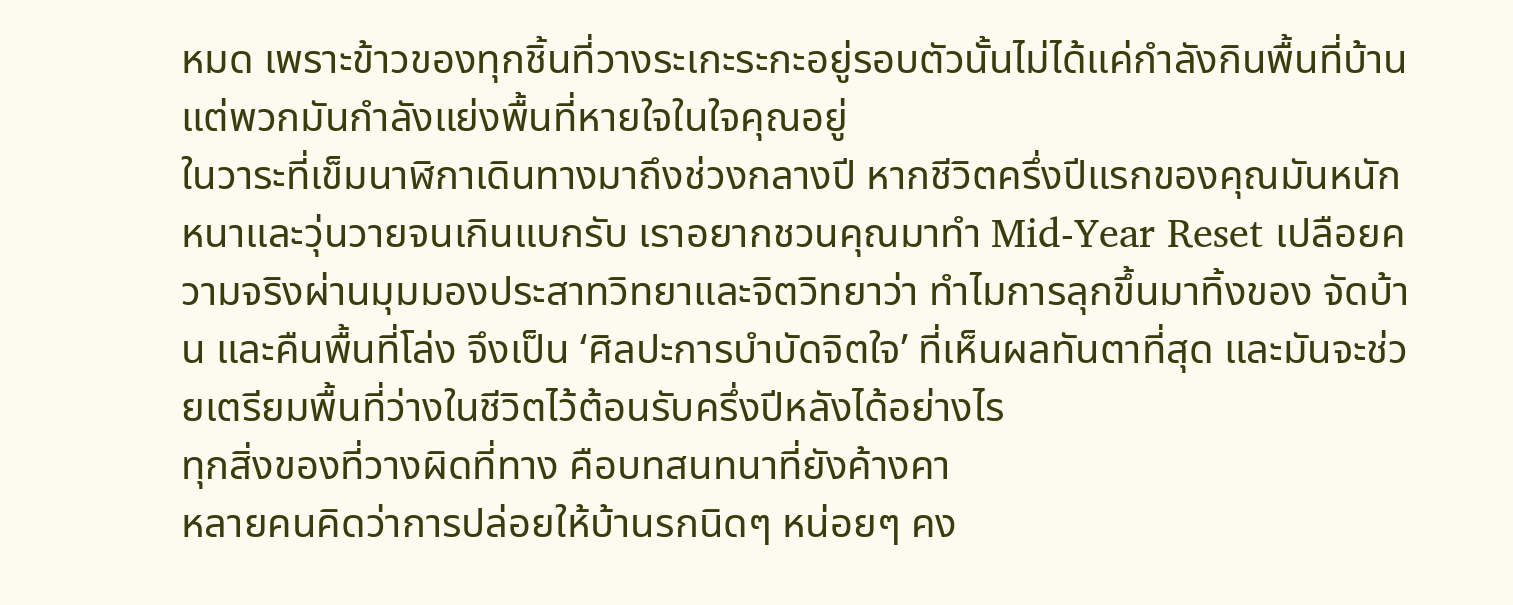หมด เพราะข้าวของทุกชิ้นที่วางระเกะระกะอยู่รอบตัวนั้นไม่ได้แค่กำลังกินพื้นที่บ้าน แต่พวกมันกำลังแย่งพื้นที่หายใจในใจคุณอยู่
ในวาระที่เข็มนาฬิกาเดินทางมาถึงช่วงกลางปี หากชีวิตครึ่งปีแรกของคุณมันหนักหนาและวุ่นวายจนเกินแบกรับ เราอยากชวนคุณมาทำ Mid-Year Reset เปลือยความจริงผ่านมุมมองประสาทวิทยาและจิตวิทยาว่า ทำไมการลุกขึ้นมาทิ้งของ จัดบ้าน และคืนพื้นที่โล่ง จึงเป็น ‘ศิลปะการบำบัดจิตใจ’ ที่เห็นผลทันตาที่สุด และมันจะช่วยเตรียมพื้นที่ว่างในชีวิตไว้ต้อนรับครึ่งปีหลังได้อย่างไร
ทุกสิ่งของที่วางผิดที่ทาง คือบทสนทนาที่ยังค้างคา
หลายคนคิดว่าการปล่อยให้บ้านรกนิดๆ หน่อยๆ คง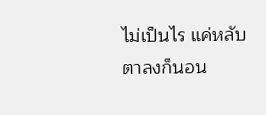ไม่เป็นไร แค่หลับตาลงก็นอน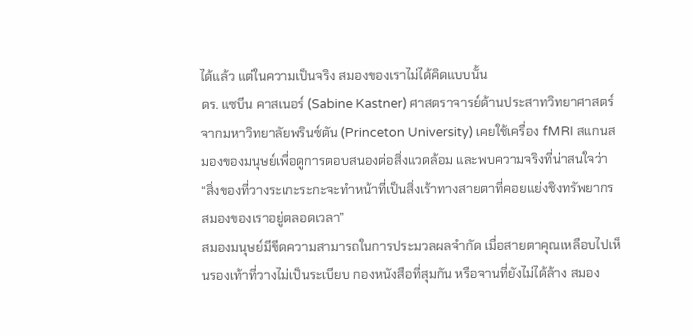ได้แล้ว แต่ในความเป็นจริง สมองของเราไม่ได้คิดแบบนั้น
ดร. แซบีน คาสเนอร์ (Sabine Kastner) ศาสตราจารย์ด้านประสาทวิทยาศาสตร์จากมหาวิทยาลัยพรินซ์ตัน (Princeton University) เคยใช้เครื่อง fMRI สแกนสมองของมนุษย์เพื่อดูการตอบสนองต่อสิ่งแวดล้อม และพบความจริงที่น่าสนใจว่า “สิ่งของที่วางระเกะระกะจะทำหน้าที่เป็นสิ่งเร้าทางสายตาที่คอยแย่งชิงทรัพยากรสมองของเราอยู่ตลอดเวลา”
สมองมนุษย์มีขีดความสามารถในการประมวลผลจำกัด เมื่อสายตาคุณเหลือบไปเห็นรองเท้าที่วางไม่เป็นระเบียบ กองหนังสือที่สุมกัน หรือจานที่ยังไม่ได้ล้าง สมอง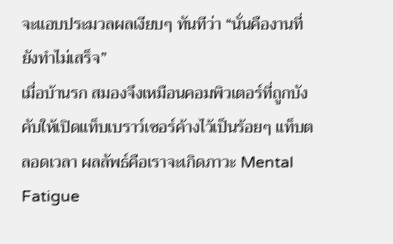จะแอบประมวลผลเงียบๆ ทันทีว่า “นั่นคืองานที่ยังทำไม่เสร็จ”
เมื่อบ้านรก สมองจึงเหมือนคอมพิวเตอร์ที่ถูกบังคับให้เปิดแท็บเบราว์เซอร์ค้างไว้เป็นร้อยๆ แท็บตลอดเวลา ผลลัพธ์คือเราจะเกิดภาวะ Mental Fatigue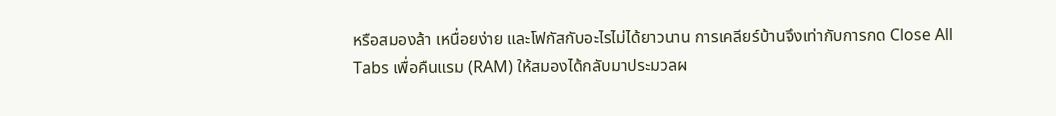หรือสมองล้า เหนื่อยง่าย และโฟกัสกับอะไรไม่ได้ยาวนาน การเคลียร์บ้านจึงเท่ากับการกด Close All Tabs เพื่อคืนแรม (RAM) ให้สมองได้กลับมาประมวลผ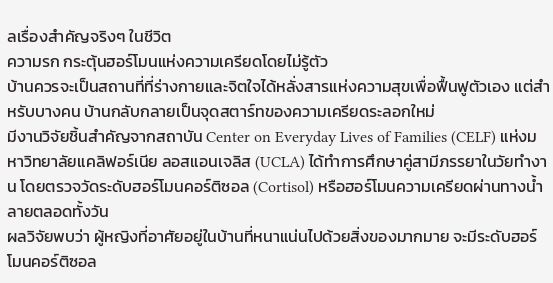ลเรื่องสำคัญจริงๆ ในชีวิต
ความรก กระตุ้นฮอร์โมนแห่งความเครียดโดยไม่รู้ตัว
บ้านควรจะเป็นสถานที่ที่ร่างกายและจิตใจได้หลั่งสารแห่งความสุขเพื่อฟื้นฟูตัวเอง แต่สำหรับบางคน บ้านกลับกลายเป็นจุดสตาร์ทของความเครียดระลอกใหม่
มีงานวิจัยชิ้นสำคัญจากสถาบัน Center on Everyday Lives of Families (CELF) แห่งมหาวิทยาลัยแคลิฟอร์เนีย ลอสแอนเจลิส (UCLA) ได้ทำการศึกษาคู่สามีภรรยาในวัยทำงาน โดยตรวจวัดระดับฮอร์โมนคอร์ติซอล (Cortisol) หรือฮอร์โมนความเครียดผ่านทางน้ำลายตลอดทั้งวัน
ผลวิจัยพบว่า ผู้หญิงที่อาศัยอยู่ในบ้านที่หนาแน่นไปด้วยสิ่งของมากมาย จะมีระดับฮอร์โมนคอร์ติซอล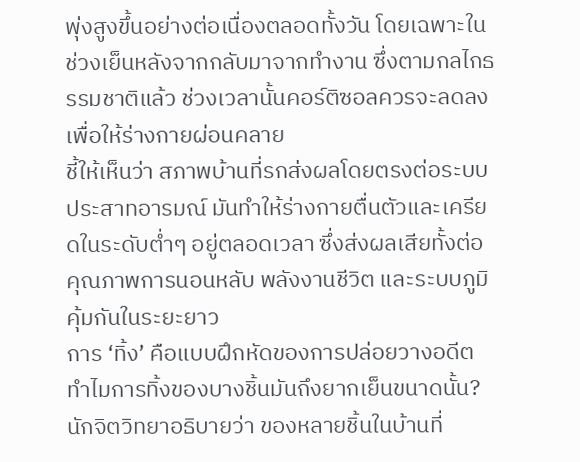พุ่งสูงขึ้นอย่างต่อเนื่องตลอดทั้งวัน โดยเฉพาะในช่วงเย็นหลังจากกลับมาจากทำงาน ซึ่งตามกลไกธรรมชาติแล้ว ช่วงเวลานั้นคอร์ติซอลควรจะลดลงเพื่อให้ร่างกายผ่อนคลาย
ชี้ให้เห็นว่า สภาพบ้านที่รกส่งผลโดยตรงต่อระบบประสาทอารมณ์ มันทำให้ร่างกายตื่นตัวและเครียดในระดับต่ำๆ อยู่ตลอดเวลา ซึ่งส่งผลเสียทั้งต่อคุณภาพการนอนหลับ พลังงานชีวิต และระบบภูมิคุ้มกันในระยะยาว
การ ‘ทิ้ง’ คือแบบฝึกหัดของการปล่อยวางอดีต
ทำไมการทิ้งของบางชิ้นมันถึงยากเย็นขนาดนั้น?
นักจิตวิทยาอธิบายว่า ของหลายชิ้นในบ้านที่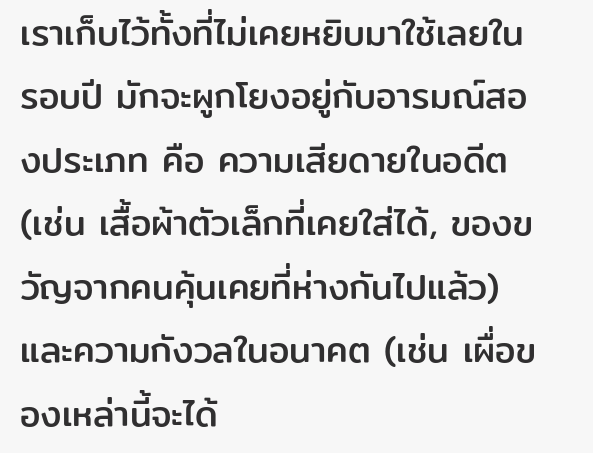เราเก็บไว้ทั้งที่ไม่เคยหยิบมาใช้เลยในรอบปี มักจะผูกโยงอยู่กับอารมณ์สองประเภท คือ ความเสียดายในอดีต (เช่น เสื้อผ้าตัวเล็กที่เคยใส่ได้, ของขวัญจากคนคุ้นเคยที่ห่างกันไปแล้ว) และความกังวลในอนาคต (เช่น เผื่อของเหล่านี้จะได้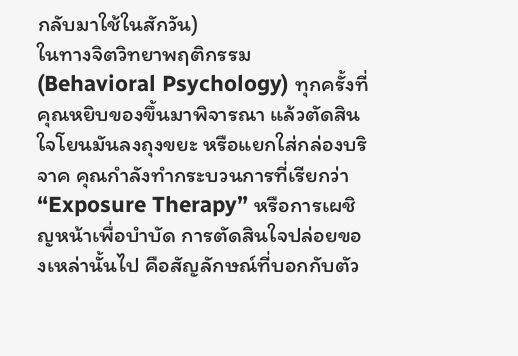กลับมาใช้ในสักวัน)
ในทางจิตวิทยาพฤติกรรม (Behavioral Psychology) ทุกครั้งที่คุณหยิบของขึ้นมาพิจารณา แล้วตัดสินใจโยนมันลงถุงขยะ หรือแยกใส่กล่องบริจาค คุณกำลังทำกระบวนการที่เรียกว่า “Exposure Therapy” หรือการเผชิญหน้าเพื่อบำบัด การตัดสินใจปล่อยของเหล่านั้นไป คือสัญลักษณ์ที่บอกกับตัว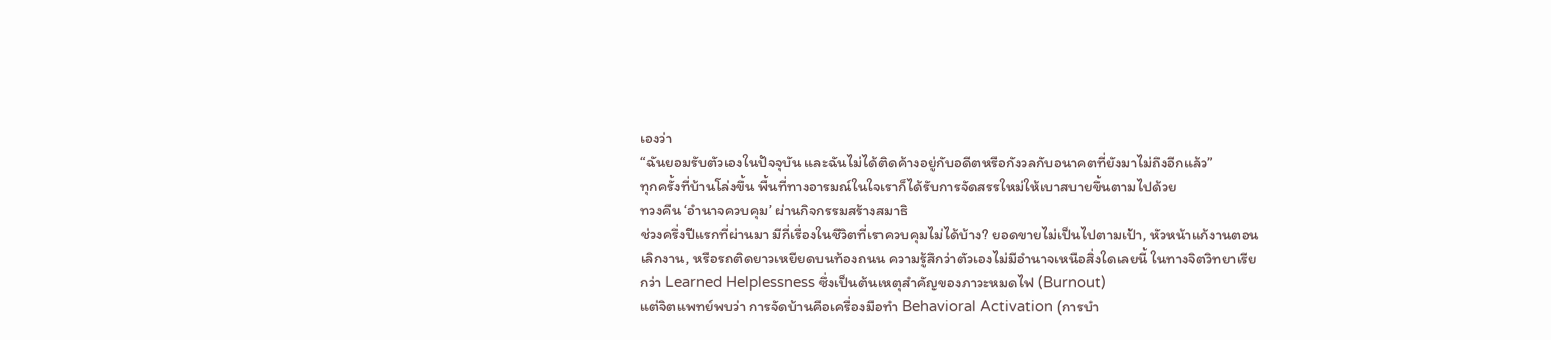เองว่า
“ฉันยอมรับตัวเองในปัจจุบัน และฉันไม่ได้ติดค้างอยู่กับอดีตหรือกังวลกับอนาคตที่ยังมาไม่ถึงอีกแล้ว”
ทุกครั้งที่บ้านโล่งขึ้น พื้นที่ทางอารมณ์ในใจเราก็ได้รับการจัดสรรใหม่ให้เบาสบายขึ้นตามไปด้วย
ทวงคืน ‘อำนาจควบคุม’ ผ่านกิจกรรมสร้างสมาธิ
ช่วงครึ่งปีแรกที่ผ่านมา มีกี่เรื่องในชีวิตที่เราควบคุมไม่ได้บ้าง? ยอดขายไม่เป็นไปตามเป้า, หัวหน้าแก้งานตอนเลิกงาน, หรือรถติดยาวเหยียดบนท้องถนน ความรู้สึกว่าตัวเองไม่มีอำนาจเหนือสิ่งใดเลยนี้ ในทางจิตวิทยาเรียกว่า Learned Helplessness ซึ่งเป็นต้นเหตุสำคัญของภาวะหมดไฟ (Burnout)
แต่จิตแพทย์พบว่า การจัดบ้านคือเครื่องมือทำ Behavioral Activation (การบำ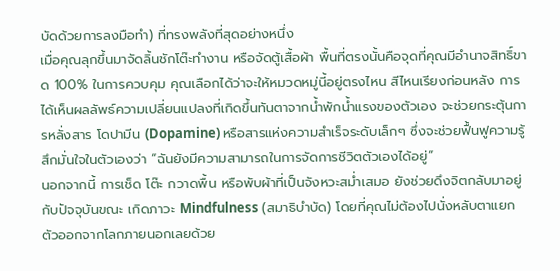บัดด้วยการลงมือทำ) ที่ทรงพลังที่สุดอย่างหนึ่ง
เมื่อคุณลุกขึ้นมาจัดลิ้นชักโต๊ะทำงาน หรือจัดตู้เสื้อผ้า พื้นที่ตรงนั้นคือจุดที่คุณมีอำนาจสิทธิ์ขาด 100% ในการควบคุม คุณเลือกได้ว่าจะให้หมวดหมู่นี้อยู่ตรงไหน สีไหนเรียงก่อนหลัง การได้เห็นผลลัพธ์ความเปลี่ยนแปลงที่เกิดขึ้นทันตาจากน้ำพักน้ำแรงของตัวเอง จะช่วยกระตุ้นการหลั่งสาร โดปามีน (Dopamine) หรือสารแห่งความสำเร็จระดับเล็กๆ ซึ่งจะช่วยฟื้นฟูความรู้สึกมั่นใจในตัวเองว่า “ฉันยังมีความสามารถในการจัดการชีวิตตัวเองได้อยู่”
นอกจากนี้ การเช็ด โต๊ะ กวาดพื้น หรือพับผ้าที่เป็นจังหวะสม่ำเสมอ ยังช่วยดึงจิตกลับมาอยู่กับปัจจุบันขณะ เกิดภาวะ Mindfulness (สมาธิบำบัด) โดยที่คุณไม่ต้องไปนั่งหลับตาแยกตัวออกจากโลกภายนอกเลยด้วย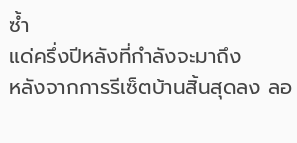ซ้ำ
แด่ครึ่งปีหลังที่กำลังจะมาถึง
หลังจากการรีเซ็ตบ้านสิ้นสุดลง ลอ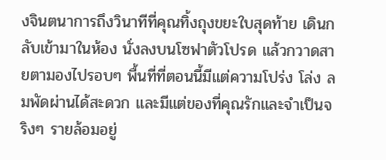งจินตนาการถึงวินาทีที่คุณทิ้งถุงขยะใบสุดท้าย เดินกลับเข้ามาในห้อง นั่งลงบนโซฟาตัวโปรด แล้วกวาดสายตามองไปรอบๆ พื้นที่ที่ตอนนี้มีแต่ความโปร่ง โล่ง ลมพัดผ่านได้สะดวก และมีแต่ของที่คุณรักและจำเป็นจริงๆ รายล้อมอยู่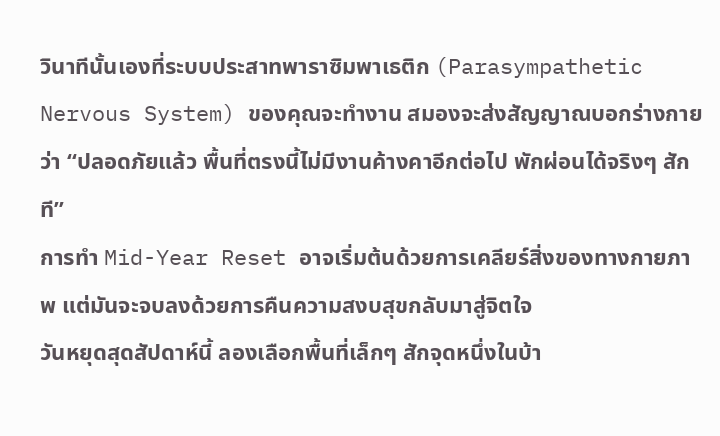วินาทีนั้นเองที่ระบบประสาทพาราซิมพาเธติก (Parasympathetic Nervous System) ของคุณจะทำงาน สมองจะส่งสัญญาณบอกร่างกายว่า “ปลอดภัยแล้ว พื้นที่ตรงนี้ไม่มีงานค้างคาอีกต่อไป พักผ่อนได้จริงๆ สักที”
การทำ Mid-Year Reset อาจเริ่มต้นด้วยการเคลียร์สิ่งของทางกายภาพ แต่มันจะจบลงด้วยการคืนความสงบสุขกลับมาสู่จิตใจ
วันหยุดสุดสัปดาห์นี้ ลองเลือกพื้นที่เล็กๆ สักจุดหนึ่งในบ้า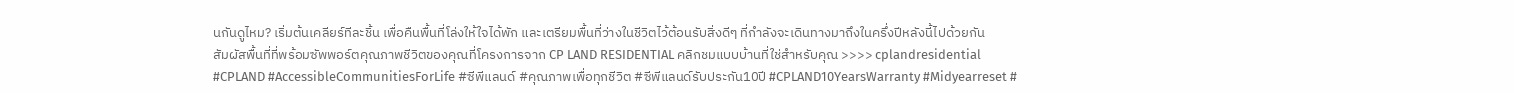นกันดูไหม? เริ่มต้นเคลียร์ทีละชิ้น เพื่อคืนพื้นที่โล่งให้ใจได้พัก และเตรียมพื้นที่ว่างในชีวิตไว้ต้อนรับสิ่งดีๆ ที่กำลังจะเดินทางมาถึงในครึ่งปีหลังนี้ไปด้วยกัน
สัมผัสพื้นที่ที่พร้อมซัพพอร์ตคุณภาพชีวิตของคุณที่โครงการจาก CP LAND RESIDENTIAL คลิกชมแบบบ้านที่ใช่สำหรับคุณ >>>> cplandresidential
#CPLAND #AccessibleCommunitiesForLife #ซีพีแลนด์ #คุณภาพเพื่อทุกชีวิต #ซีพีแลนด์รับประกัน10ปี #CPLAND10YearsWarranty #Midyearreset #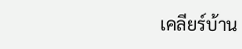เคลียร์บ้าน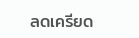ลดเครียด